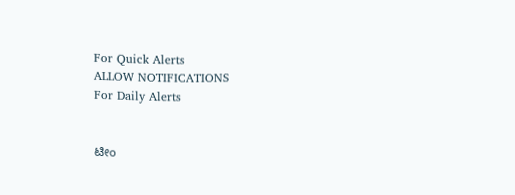For Quick Alerts
ALLOW NOTIFICATIONS
For Daily Alerts


ಟೀಂ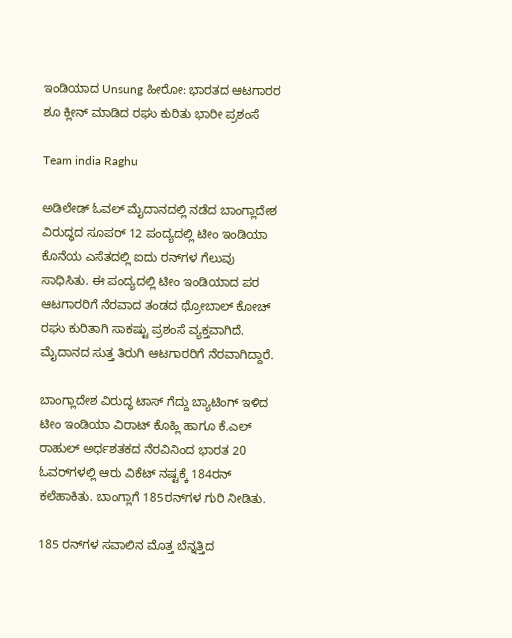ಇಂಡಿಯಾದ Unsung ಹೀರೋ: ಭಾರತದ ಆಟಗಾರರ ಶೂ ಕ್ಲೀನ್ ಮಾಡಿದ ರಘು ಕುರಿತು ಭಾರೀ ಪ್ರಶಂಸೆ

Team india Raghu

ಅಡಿಲೇಡ್ ಓವಲ್ ಮೈದಾನದಲ್ಲಿ ನಡೆದ ಬಾಂಗ್ಲಾದೇಶ ವಿರುದ್ಧದ ಸೂಪರ್ 12 ಪಂದ್ಯದಲ್ಲಿ ಟೀಂ ಇಂಡಿಯಾ ಕೊನೆಯ ಎಸೆತದಲ್ಲಿ ಐದು ರನ್‌ಗಳ ಗೆಲುವು ಸಾಧಿಸಿತು. ಈ ಪಂದ್ಯದಲ್ಲಿ ಟೀಂ ಇಂಡಿಯಾದ ಪರ ಆಟಗಾರರಿಗೆ ನೆರವಾದ ತಂಡದ ಥ್ರೋಬಾಲ್ ಕೋಚ್‌ ರಘು ಕುರಿತಾಗಿ ಸಾಕಷ್ಟು ಪ್ರಶಂಸೆ ವ್ಯಕ್ತವಾಗಿದೆ. ಮೈದಾನದ ಸುತ್ತ ತಿರುಗಿ ಆಟಗಾರರಿಗೆ ನೆರವಾಗಿದ್ದಾರೆ.

ಬಾಂಗ್ಲಾದೇಶ ವಿರುದ್ಧ ಟಾಸ್ ಗೆದ್ದು ಬ್ಯಾಟಿಂಗ್ ಇಳಿದ ಟೀಂ ಇಂಡಿಯಾ ವಿರಾಟ್ ಕೊಹ್ಲಿ ಹಾಗೂ ಕೆ.ಎಲ್ ರಾಹುಲ್ ಅರ್ಧಶತಕದ ನೆರವಿನಿಂದ ಭಾರತ 20 ಓವರ್‌ಗಳಲ್ಲಿ ಆರು ವಿಕೆಟ್ ನಷ್ಟಕ್ಕೆ 184ರನ್ ಕಲೆಹಾಕಿತು. ಬಾಂಗ್ಲಾಗೆ 185ರನ್‌ಗಳ ಗುರಿ ನೀಡಿತು.

185 ರನ್‌ಗಳ ಸವಾಲಿನ ಮೊತ್ತ ಬೆನ್ನತ್ತಿದ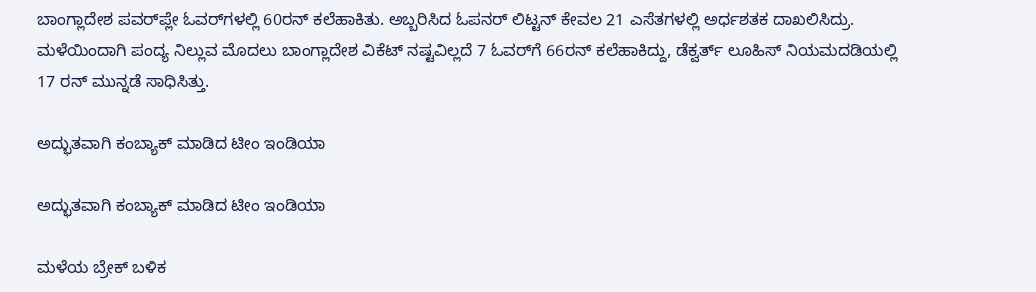ಬಾಂಗ್ಲಾದೇಶ ಪವರ್‌ಪ್ಲೇ ಓವರ್‌ಗಳಲ್ಲಿ 60ರನ್ ಕಲೆಹಾಕಿತು. ಅಬ್ಬರಿಸಿದ ಓಪನರ್ ಲಿಟ್ಟನ್ ಕೇವಲ 21 ಎಸೆತಗಳಲ್ಲಿ ಅರ್ಧಶತಕ ದಾಖಲಿಸಿದ್ರು.
ಮಳೆಯಿಂದಾಗಿ ಪಂದ್ಯ ನಿಲ್ಲುವ ಮೊದಲು ಬಾಂಗ್ಲಾದೇಶ ವಿಕೆಟ್ ನಷ್ಟವಿಲ್ಲದೆ 7 ಓವರ್‌ಗೆ 66ರನ್ ಕಲೆಹಾಕಿದ್ದು, ಡೆಕ್ವರ್ತ್‌ ಲೂಹಿಸ್ ನಿಯಮದಡಿಯಲ್ಲಿ 17 ರನ್ ಮುನ್ನಡೆ ಸಾಧಿಸಿತ್ತು.

ಅದ್ಭುತವಾಗಿ ಕಂಬ್ಯಾಕ್ ಮಾಡಿದ ಟೀಂ ಇಂಡಿಯಾ

ಅದ್ಭುತವಾಗಿ ಕಂಬ್ಯಾಕ್ ಮಾಡಿದ ಟೀಂ ಇಂಡಿಯಾ

ಮಳೆಯ ಬ್ರೇಕ್ ಬಳಿಕ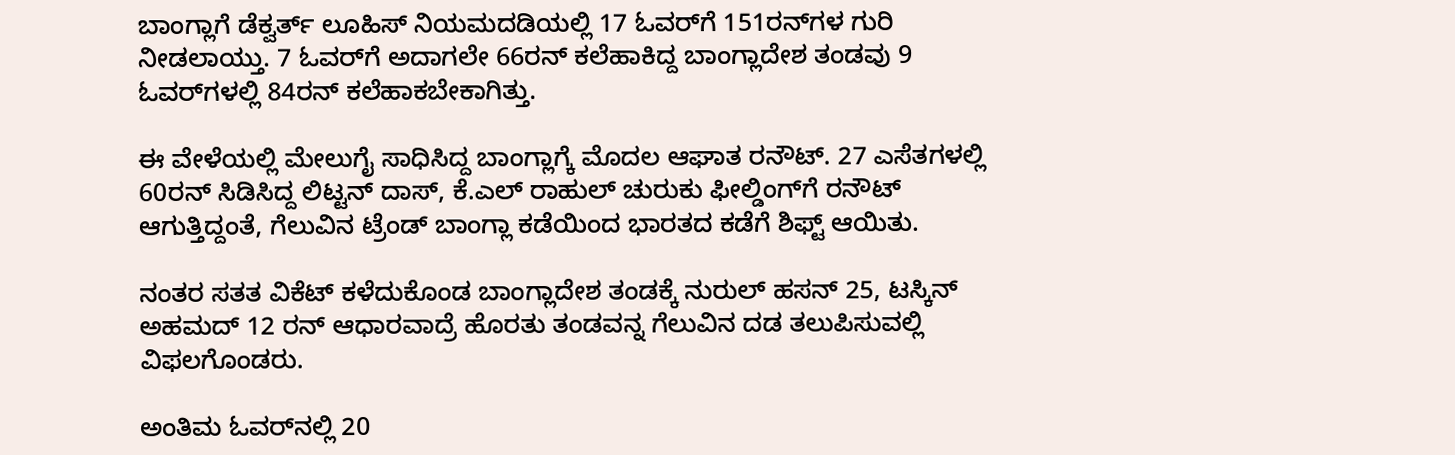ಬಾಂಗ್ಲಾಗೆ ಡೆಕ್ವರ್ತ್‌ ಲೂಹಿಸ್ ನಿಯಮದಡಿಯಲ್ಲಿ 17 ಓವರ್‌ಗೆ 151ರನ್‌ಗಳ ಗುರಿ ನೀಡಲಾಯ್ತು. 7 ಓವರ್‌ಗೆ ಅದಾಗಲೇ 66ರನ್‌ ಕಲೆಹಾಕಿದ್ದ ಬಾಂಗ್ಲಾದೇಶ ತಂಡವು 9 ಓವರ್‌ಗಳಲ್ಲಿ 84ರನ್ ಕಲೆಹಾಕಬೇಕಾಗಿತ್ತು.

ಈ ವೇಳೆಯಲ್ಲಿ ಮೇಲುಗೈ ಸಾಧಿಸಿದ್ದ ಬಾಂಗ್ಲಾಗ್ಕೆ ಮೊದಲ ಆಘಾತ ರನೌಟ್. 27 ಎಸೆತಗಳಲ್ಲಿ 60ರನ್ ಸಿಡಿಸಿದ್ದ ಲಿಟ್ಟನ್ ದಾಸ್, ಕೆ.ಎಲ್ ರಾಹುಲ್ ಚುರುಕು ಫೀಲ್ಡಿಂಗ್‌ಗೆ ರನೌಟ್ ಆಗುತ್ತಿದ್ದಂತೆ, ಗೆಲುವಿನ ಟ್ರೆಂಡ್ ಬಾಂಗ್ಲಾ ಕಡೆಯಿಂದ ಭಾರತದ ಕಡೆಗೆ ಶಿಫ್ಟ್ ಆಯಿತು.

ನಂತರ ಸತತ ವಿಕೆಟ್ ಕಳೆದುಕೊಂಡ ಬಾಂಗ್ಲಾದೇಶ ತಂಡಕ್ಕೆ ನುರುಲ್ ಹಸನ್ 25, ಟಸ್ಕಿನ್ ಅಹಮದ್ 12 ರನ್ ಆಧಾರವಾದ್ರೆ ಹೊರತು ತಂಡವನ್ನ ಗೆಲುವಿನ ದಡ ತಲುಪಿಸುವಲ್ಲಿ ವಿಫಲಗೊಂಡರು.

ಅಂತಿಮ ಓವರ್‌ನಲ್ಲಿ 20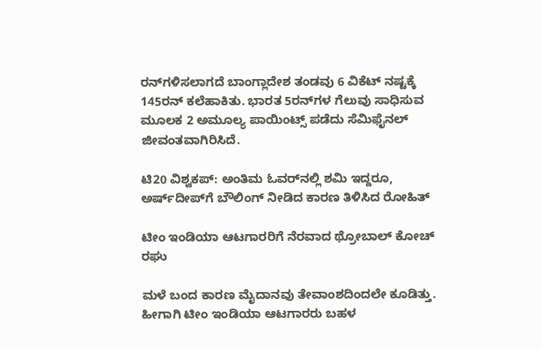ರನ್‌ಗಳಿಸಲಾಗದೆ ಬಾಂಗ್ಲಾದೇಶ ತಂಡವು 6 ವಿಕೆಟ್ ನಷ್ಟಕ್ಕೆ 145ರನ್ ಕಲೆಹಾಕಿತು. ಭಾರತ 5ರನ್‌ಗಳ ಗೆಲುವು ಸಾಧಿಸುವ ಮೂಲಕ 2 ಅಮೂಲ್ಯ ಪಾಯಿಂಟ್ಸ್ ಪಡೆದು ಸೆಮಿಫೈನಲ್ ಜೀವಂತವಾಗಿರಿಸಿದೆ.

ಟಿ20 ವಿಶ್ವಕಪ್: ಅಂತಿಮ ಓವರ್‌ನಲ್ಲಿ ಶಮಿ ಇದ್ದರೂ, ಅರ್ಷ್‌ದೀಪ್‌ಗೆ ಬೌಲಿಂಗ್ ನೀಡಿದ ಕಾರಣ ತಿಳಿಸಿದ ರೋಹಿತ್

ಟೀಂ ಇಂಡಿಯಾ ಆಟಗಾರರಿಗೆ ನೆರವಾದ ಥ್ರೋಬಾಲ್ ಕೋಚ್ ರಘು

ಮಳೆ ಬಂದ ಕಾರಣ ಮೈದಾನವು ತೇವಾಂಶದಿಂದಲೇ ಕೂಡಿತ್ತು. ಹೀಗಾಗಿ ಟೀಂ ಇಂಡಿಯಾ ಆಟಗಾರರು ಬಹಳ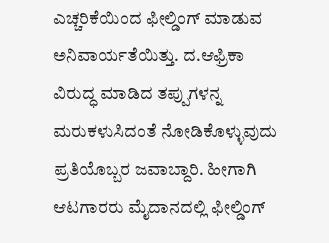ಎಚ್ಚರಿಕೆಯಿಂದ ಫೀಲ್ಡಿಂಗ್ ಮಾಡುವ ಅನಿವಾರ್ಯತೆಯಿತ್ತು. ದ.ಆಫ್ರಿಕಾ ವಿರುದ್ಧ ಮಾಡಿದ ತಪ್ಪುಗಳನ್ನ ಮರುಕಳುಸಿದಂತೆ ನೋಡಿಕೊಳ್ಳುವುದು ಪ್ರತಿಯೊಬ್ಬರ ಜವಾಬ್ದಾರಿ. ಹೀಗಾಗಿ ಆಟಗಾರರು ಮೈದಾನದಲ್ಲಿ ಫೀಲ್ಡಿಂಗ್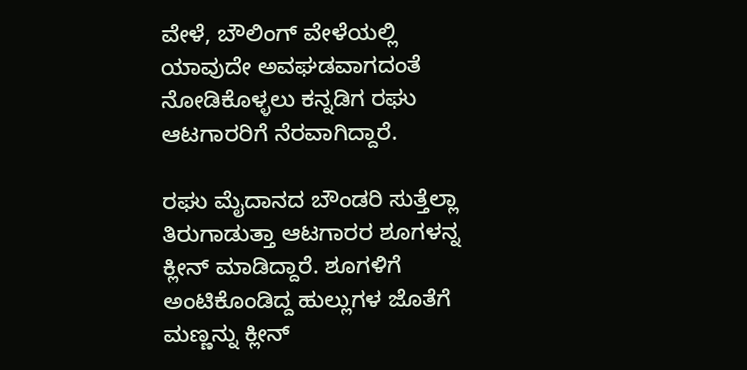ವೇಳೆ, ಬೌಲಿಂಗ್ ವೇಳೆಯಲ್ಲಿ ಯಾವುದೇ ಅವಘಡವಾಗದಂತೆ ನೋಡಿಕೊಳ್ಳಲು ಕನ್ನಡಿಗ ರಘು ಆಟಗಾರರಿಗೆ ನೆರವಾಗಿದ್ದಾರೆ.

ರಘು ಮೈದಾನದ ಬೌಂಡರಿ ಸುತ್ತೆಲ್ಲಾ ತಿರುಗಾಡುತ್ತಾ ಆಟಗಾರರ ಶೂಗಳನ್ನ ಕ್ಲೀನ್ ಮಾಡಿದ್ದಾರೆ. ಶೂಗಳಿಗೆ ಅಂಟಿಕೊಂಡಿದ್ದ ಹುಲ್ಲುಗಳ ಜೊತೆಗೆ ಮಣ್ಣನ್ನು ಕ್ಲೀನ್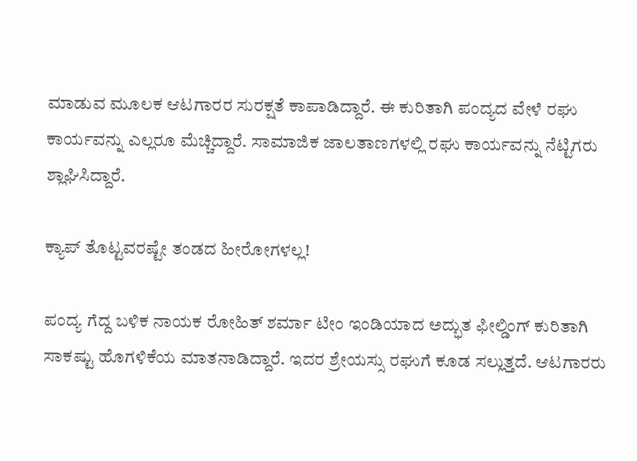ಮಾಡುವ ಮೂಲಕ ಆಟಗಾರರ ಸುರಕ್ಷತೆ ಕಾಪಾಡಿದ್ದಾರೆ. ಈ ಕುರಿತಾಗಿ ಪಂದ್ಯದ ವೇಳೆ ರಘು ಕಾರ್ಯವನ್ನು ಎಲ್ಲರೂ ಮೆಚ್ಚಿದ್ದಾರೆ. ಸಾಮಾಜಿಕ ಜಾಲತಾಣಗಳಲ್ಲಿ ರಘು ಕಾರ್ಯವನ್ನು ನೆಟ್ಟಿಗರು ಶ್ಲಾಘಿಸಿದ್ದಾರೆ.

ಕ್ಯಾಪ್ ತೊಟ್ಟವರಷ್ಟೇ ತಂಡದ ಹೀರೋಗಳಲ್ಲ!

ಪಂದ್ಯ ಗೆದ್ದ ಬಳಿಕ ನಾಯಕ ರೋಹಿತ್ ಶರ್ಮಾ ಟೀಂ ಇಂಡಿಯಾದ ಅದ್ಭುತ ಫೀಲ್ಡಿಂಗ್ ಕುರಿತಾಗಿ ಸಾಕಷ್ಟು ಹೊಗಳಿಕೆಯ ಮಾತನಾಡಿದ್ದಾರೆ. ಇದರ ಶ್ರೇಯಸ್ಸು ರಘುಗೆ ಕೂಡ ಸಲ್ಲುತ್ತದೆ. ಆಟಗಾರರು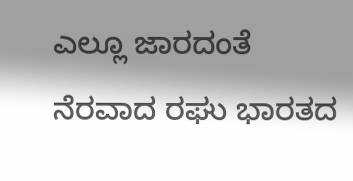ಎಲ್ಲೂ ಜಾರದಂತೆ ನೆರವಾದ ರಘು ಭಾರತದ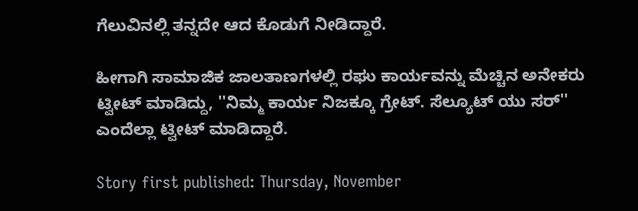ಗೆಲುವಿನಲ್ಲಿ ತನ್ನದೇ ಆದ ಕೊಡುಗೆ ನೀಡಿದ್ದಾರೆ.

ಹೀಗಾಗಿ ಸಾಮಾಜಿಕ ಜಾಲತಾಣಗಳಲ್ಲಿ ರಘು ಕಾರ್ಯವನ್ನು ಮೆಚ್ಚಿನ ಅನೇಕರು ಟ್ವೀಟ್ ಮಾಡಿದ್ದು, ''ನಿಮ್ಮ ಕಾರ್ಯ ನಿಜಕ್ಕೂ ಗ್ರೇಟ್. ಸೆಲ್ಯೂಟ್ ಯು ಸರ್'' ಎಂದೆಲ್ಲಾ ಟ್ವೀಟ್ ಮಾಡಿದ್ದಾರೆ.

Story first published: Thursday, November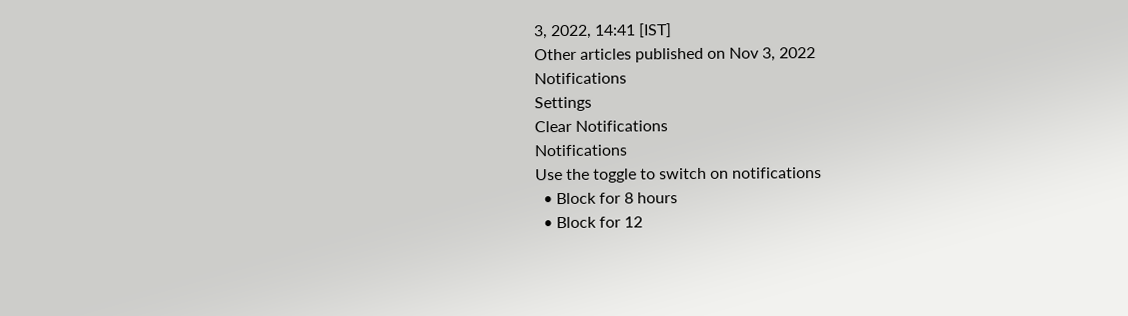3, 2022, 14:41 [IST]
Other articles published on Nov 3, 2022
Notifications
Settings
Clear Notifications
Notifications
Use the toggle to switch on notifications
  • Block for 8 hours
  • Block for 12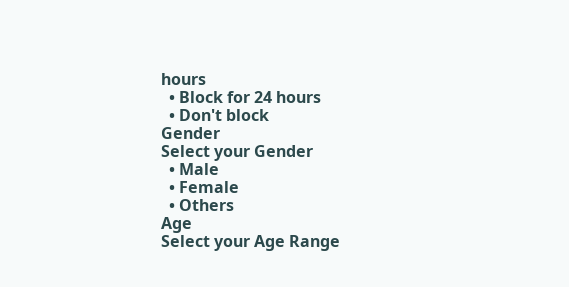hours
  • Block for 24 hours
  • Don't block
Gender
Select your Gender
  • Male
  • Female
  • Others
Age
Select your Age Range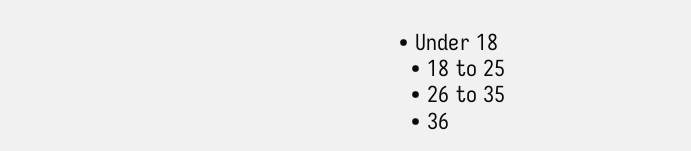• Under 18
  • 18 to 25
  • 26 to 35
  • 36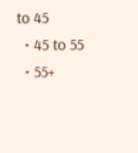to 45
  • 45 to 55
  • 55+